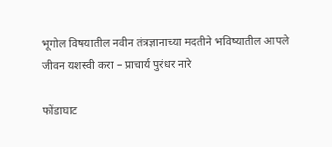भूगोल विषयातील नवीन तंत्रज्ञानाच्या मदतीने भविष्यातील आपले जीवन यशस्वी करा – प्राचार्य पुरंधर नारे

फोंडाघाट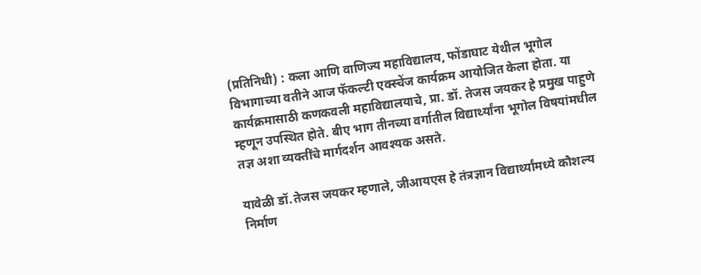(प्रतिनिधी) : कला आणि वाणिज्य महाविद्यालय, फोंडाघाट येथील भूगोल विभागाच्या वतीने आज फॅकल्टी एक्स्चेंज कार्यक्रम आयोजित केला होता. या कार्यक्रमासाठी कणकवली महाविद्यालयाचे, प्रा. डॉ. तेजस जयकर हे प्रमुख पाहुणे म्हणून उपस्थित होते. बीए भाग तीनच्या वर्गातील विद्यार्थ्यांना भूगोल विषयांमधील तज्ञ अशा व्यक्तींचे मार्गदर्शन आवश्यक असते.

यावेळी डॉ.तेजस जयकर म्हणाले, जीआयएस हे तंत्रज्ञान विद्यार्थ्यांमध्ये कौशल्य निर्माण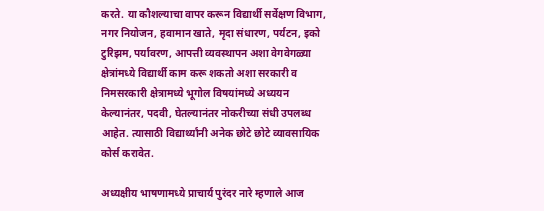करते. या कौशल्याचा वापर करून विद्यार्थी सर्वेक्षण विभाग, नगर नियोजन, हवामान खाते, मृदा संधारण, पर्यटन, इको टुरिझम, पर्यावरण, आपत्ती व्यवस्थापन अशा वेगवेगळ्या क्षेत्रांमध्ये विद्यार्थी काम करू शकतो अशा सरकारी व निमसरकारी क्षेत्रामध्ये भूगोल विषयांमध्ये अध्ययन केल्यानंतर, पदवी, घेतल्यानंतर नोकरीच्या संधी उपलब्ध आहेत. त्यासाठी विद्यार्थ्यांनी अनेक छोटे छोटे व्यावसायिक कोर्स करावेत.

अध्यक्षीय भाषणामध्ये प्राचार्य पुरंदर नारे म्हणाले आज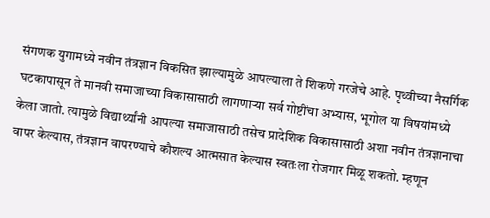संगणक युगामध्ये नवीन तंत्रज्ञान विकसित झाल्यामुळे आपल्याला ते शिकणे गरजेचे आहे. पृथ्वीच्या नैसर्गिक घटकापासून ते मानवी समाजाच्या विकासासाठी लागणाऱ्या सर्व गोष्टींचा अभ्यास, भूगोल या विषयांमध्ये केला जातो. त्यामुळे विद्यार्थ्यांनी आपल्या समाजासाठी तसेच प्रादेशिक विकासासाठी अशा नवीन तंत्रज्ञानाचा वापर केल्यास, तंत्रज्ञान वापरण्याचे कौशल्य आत्मसात केल्यास स्वतःला रोजगार मिळू शकतो. म्हणून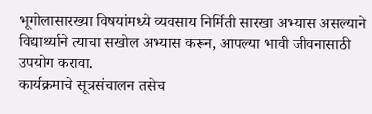भूगोलासारख्या विषयांमध्ये व्यवसाय निर्मिती सारखा अभ्यास असल्याने विद्यार्थ्याने त्याचा सखोल अभ्यास करून, आपल्या भावी जीवनासाठी उपयोग करावा.
कार्यक्रमाचे सूत्रसंचालन तसेच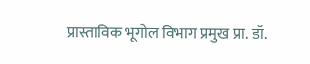प्रास्ताविक भूगोल विभाग प्रमुख प्रा. डॉ.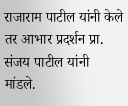राजाराम पाटील यांनी केले तर आभार प्रदर्शन प्रा. संजय पाटील यांनी मांडले.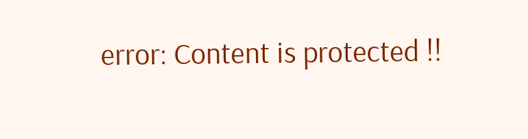error: Content is protected !!